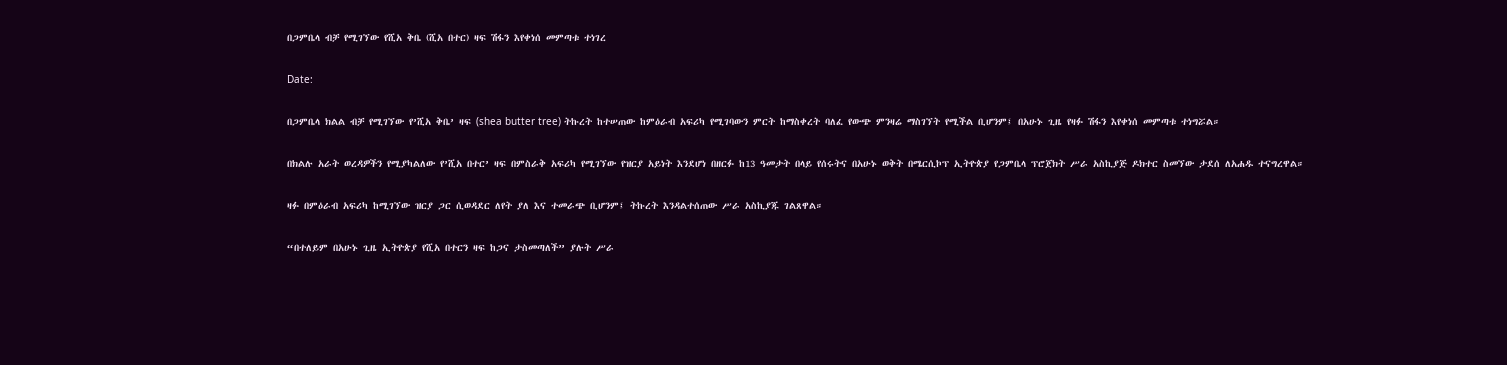በጋምቤላ ብቻ የሚገኘው የሺአ ቅቤ (ሺአ በተር) ዛፍ ሽፋን እየቀነሰ መምጣቱ ተነገረ

Date:

በጋምቤላ ክልል ብቻ የሚገኘው የ’ሺአ ቅቤ’ ዛፍ (shea butter tree) ትኩረት ከተሠጠው ከምዕራብ አፍሪካ የሚገባውን ምርት ከማስቀረት ባለፈ የውጭ ምንዛሬ ማስገኘት የሚችል ቢሆንም፤ በአሁኑ ጊዜ የዛፉ ሽፋን እየቀነሰ መምጣቱ ተነግሯል።

በክልሉ አራት ወረዳዎችን የሚያካልለው የ’ሺአ በተር’ ዛፍ በምስራቅ አፍሪካ የሚገኘው የዝርያ አይነት እንደሆነ በዘርፉ ከ13 ዓመታት በላይ የሰሩትና በአሁኑ ወቅት በሜርሲኮፕ ኢትዮጵያ የጋምቤላ ፕሮጀክት ሥራ አስኪያጅ ዶክተር ስመኘው ታደሰ ለአሐዱ ተናግረዋል።

ዛፉ በምዕራብ አፍሪካ ከሚገኘው ዝርያ ጋር ሲወዳደር ለየት ያለ እና ተመራጭ ቢሆንም፤ ትኩረት እንዳልተሰጠው ሥራ አስኪያጁ ገልጸዋል።

“በተለይም በአሁኑ ጊዜ ኢትዮጵያ የሺአ በተርን ዛፍ ከጋና ታስመጣለች” ያሉት ሥራ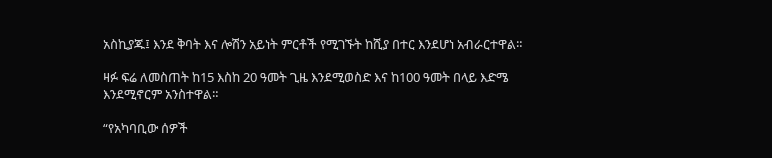አስኪያጁ፤ እንደ ቅባት እና ሎሽን አይነት ምርቶች የሚገኙት ከሺያ በተር እንደሆነ አብራርተዋል።

ዛፉ ፍሬ ለመስጠት ከ15 እስከ 20 ዓመት ጊዜ እንደሚወስድ እና ከ100 ዓመት በላይ እድሜ እንደሚኖርም አንስተዋል።

“የአካባቢው ሰዎች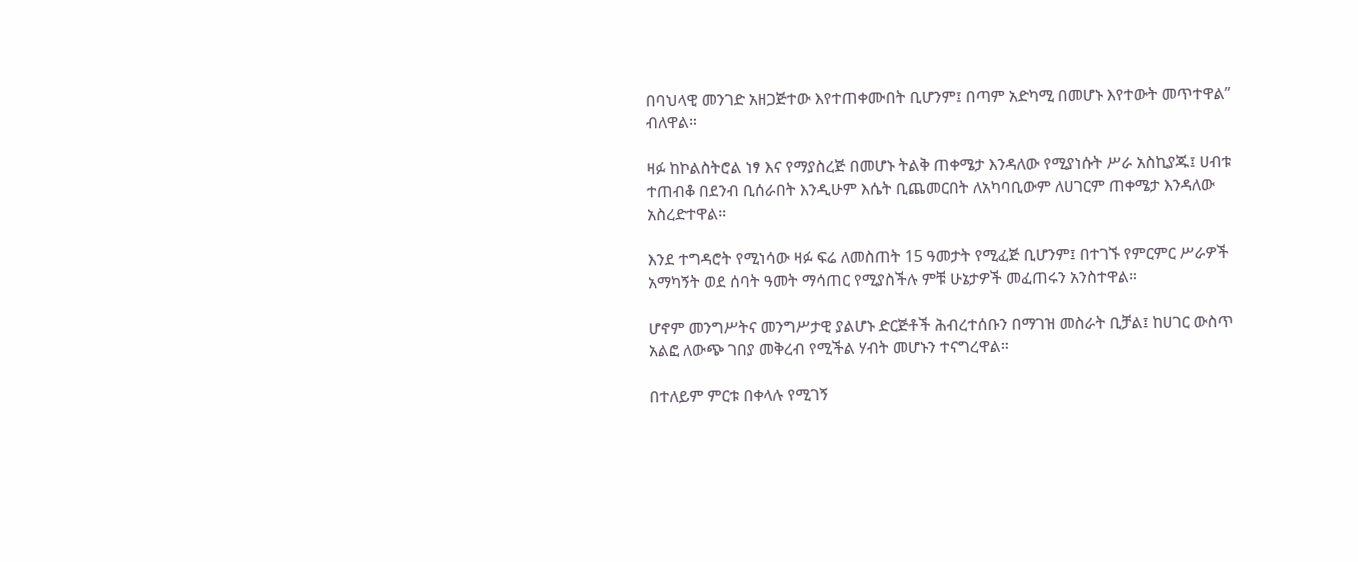በባህላዊ መንገድ አዘጋጅተው እየተጠቀሙበት ቢሆንም፤ በጣም አድካሚ በመሆኑ እየተውት መጥተዋል” ብለዋል።

ዛፉ ከኮልስትሮል ነፃ እና የማያስረጅ በመሆኑ ትልቅ ጠቀሜታ እንዳለው የሚያነሱት ሥራ አስኪያጁ፤ ሀብቱ ተጠብቆ በደንብ ቢሰራበት እንዲሁም እሴት ቢጨመርበት ለአካባቢውም ለሀገርም ጠቀሜታ እንዳለው አስረድተዋል።

እንደ ተግዳሮት የሚነሳው ዛፉ ፍሬ ለመስጠት 15 ዓመታት የሚፈጅ ቢሆንም፤ በተገኙ የምርምር ሥራዎች አማካኝት ወደ ሰባት ዓመት ማሳጠር የሚያስችሉ ምቹ ሁኔታዎች መፈጠሩን አንስተዋል።

ሆኖም መንግሥትና መንግሥታዊ ያልሆኑ ድርጅቶች ሕብረተሰቡን በማገዝ መስራት ቢቻል፤ ከሀገር ውስጥ አልፎ ለውጭ ገበያ መቅረብ የሚችል ሃብት መሆኑን ተናግረዋል።

በተለይም ምርቱ በቀላሉ የሚገኝ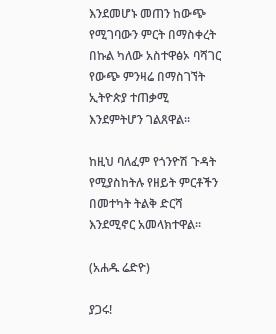እንደመሆኑ መጠን ከውጭ የሚገባውን ምርት በማስቀረት በኩል ካለው አስተዋፅኦ ባሻገር የውጭ ምንዛሬ በማስገኘት ኢትዮጵያ ተጠቃሚ እንደምትሆን ገልጸዋል።

ከዚህ ባለፈም የጎንዮሽ ጉዳት የሚያስከትሉ የዘይት ምርቶችን በመተካት ትልቅ ድርሻ እንደሚኖር አመላክተዋል።

(አሐዱ ሬድዮ)

ያጋሩ!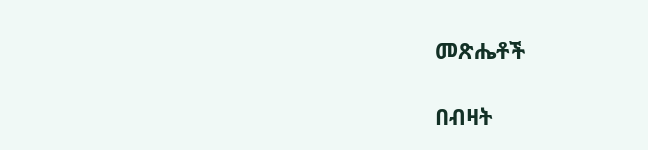መጽሔቶች

በብዛት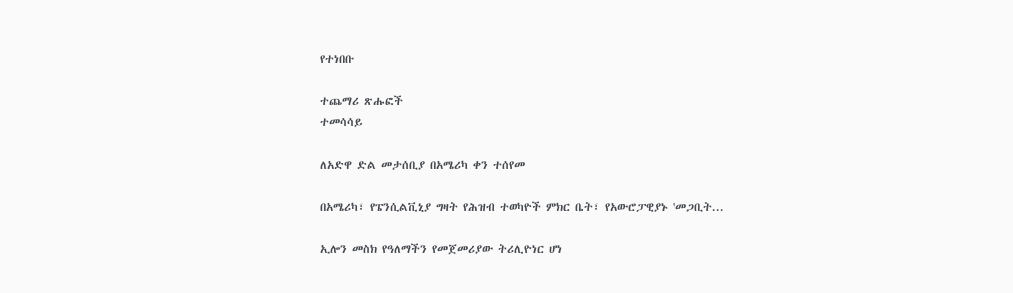የተነበቡ

ተጨማሪ ጽሑፎች
ተመሳሳይ

ለአድዋ ድል መታሰቢያ በአሜሪካ ቀን ተሰየመ

በአሜሪካ፣ የፔንሲልቪኒያ ግዛት የሕዝብ ተወካዮች ምክር ቤት፣ የአውሮፓዊያኑ 'መጋቢት...

ኢሎን መስክ የዓለማችን የመጀመሪያው ትሪሊዮነር ሆነ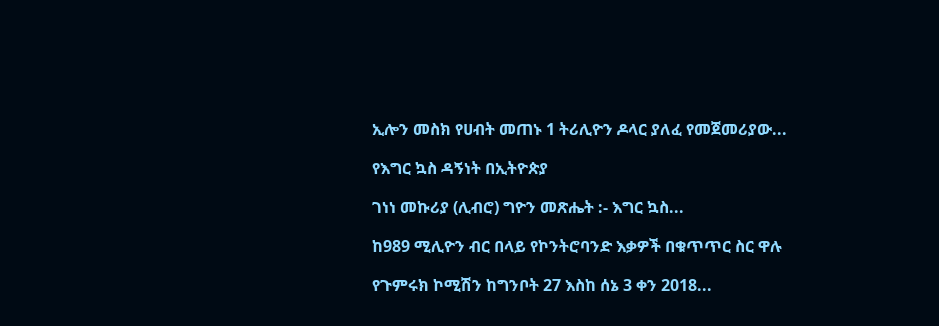ኢሎን መስክ የሀብት መጠኑ 1 ትሪሊዮን ዶላር ያለፈ የመጀመሪያው...

የእግር ኳስ ዳኝነት በኢትዮጵያ

ገነነ መኩሪያ (ሊብሮ) ግዮን መጽሔት :- እግር ኳስ...

ከ989 ሚሊዮን ብር በላይ የኮንትሮባንድ እቃዎች በቁጥጥር ስር ዋሉ

የጉምሩክ ኮሚሽን ከግንቦት 27 እስከ ሰኔ 3 ቀን 2018...